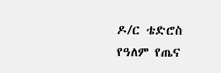ዶ/ር ቴድሮስ የዓለም የጤና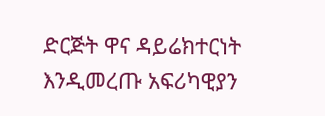ድርጅት ዋና ዳይሬክተርነት እንዲመረጡ አፍሪካዊያን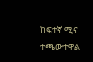ከፍተኛ ሚና ተጫውተዋል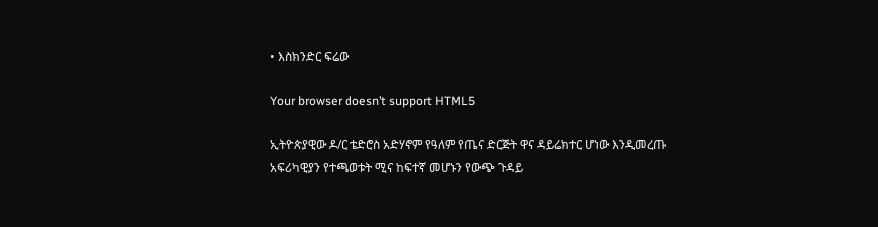• እስክንድር ፍሬው

Your browser doesn’t support HTML5

ኢትዮጵያዊው ዶ/ር ቴድሮስ አድሃኖም የዓለም የጤና ድርጅት ዋና ዳይሬክተር ሆነው እንዲመረጡ አፍሪካዊያን የተጫወቱት ሚና ከፍተኛ መሆኑን የውጭ ጉዳይ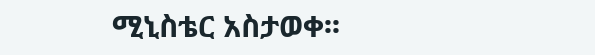ሚኒስቴር አስታወቀ፡፡